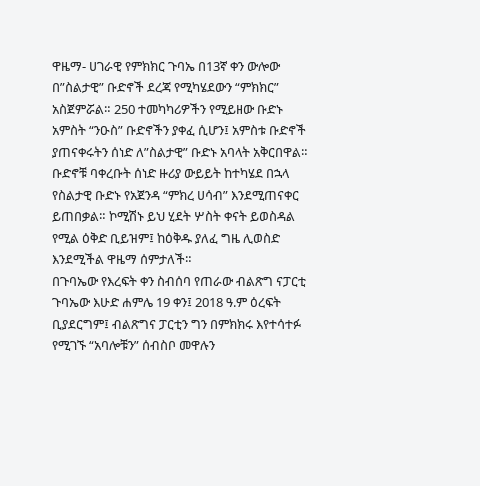ዋዜማ- ሀገራዊ የምክክር ጉባኤ በ13ኛ ቀን ውሎው በ”ስልታዊ” ቡድኖች ደረጃ የሚካሄደውን “ምክክር” አስጀምሯል። 250 ተመካካሪዎችን የሚይዘው ቡድኑ አምስት “ንዑስ” ቡድኖችን ያቀፈ ሲሆን፤ አምስቱ ቡድኖች ያጠናቀሩትን ሰነድ ለ”ስልታዊ” ቡድኑ አባላት አቅርበዋል። ቡድኖቹ ባቀረቡት ሰነድ ዙሪያ ውይይት ከተካሄደ በኋላ የስልታዊ ቡድኑ የአጀንዳ “ምክረ ሀሳብ” እንደሚጠናቀር ይጠበቃል። ኮሚሽኑ ይህ ሂደት ሦስት ቀናት ይወስዳል የሚል ዕቅድ ቢይዝም፤ ከዕቅዱ ያለፈ ግዜ ሊወስድ እንደሚችል ዋዜማ ሰምታለች።
በጉባኤው የእረፍት ቀን ስብሰባ የጠራው ብልጽግ ናፓርቲ
ጉባኤው እሁድ ሐምሌ 19 ቀን፤ 2018 ዓ.ም ዕረፍት ቢያደርግም፤ ብልጽግና ፓርቲን ግን በምክክሩ እየተሳተፉ የሚገኙ “አባሎቹን” ሰብስቦ መዋሉን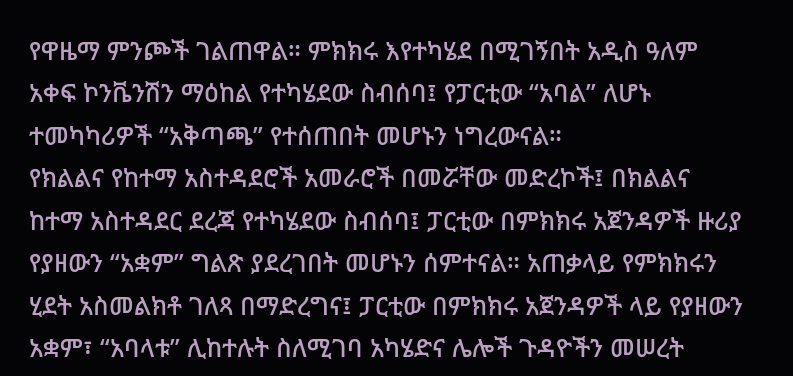የዋዜማ ምንጮች ገልጠዋል። ምክክሩ እየተካሄደ በሚገኝበት አዲስ ዓለም አቀፍ ኮንቬንሽን ማዕከል የተካሄደው ስብሰባ፤ የፓርቲው “አባል” ለሆኑ ተመካካሪዎች “አቅጣጫ” የተሰጠበት መሆኑን ነግረውናል።
የክልልና የከተማ አስተዳደሮች አመራሮች በመሯቸው መድረኮች፤ በክልልና ከተማ አስተዳደር ደረጃ የተካሄደው ስብሰባ፤ ፓርቲው በምክክሩ አጀንዳዎች ዙሪያ የያዘውን “አቋም” ግልጽ ያደረገበት መሆኑን ሰምተናል። አጠቃላይ የምክክሩን ሂደት አስመልክቶ ገለጻ በማድረግና፤ ፓርቲው በምክክሩ አጀንዳዎች ላይ የያዘውን አቋም፣ “አባላቱ” ሊከተሉት ስለሚገባ አካሄድና ሌሎች ጉዳዮችን መሠረት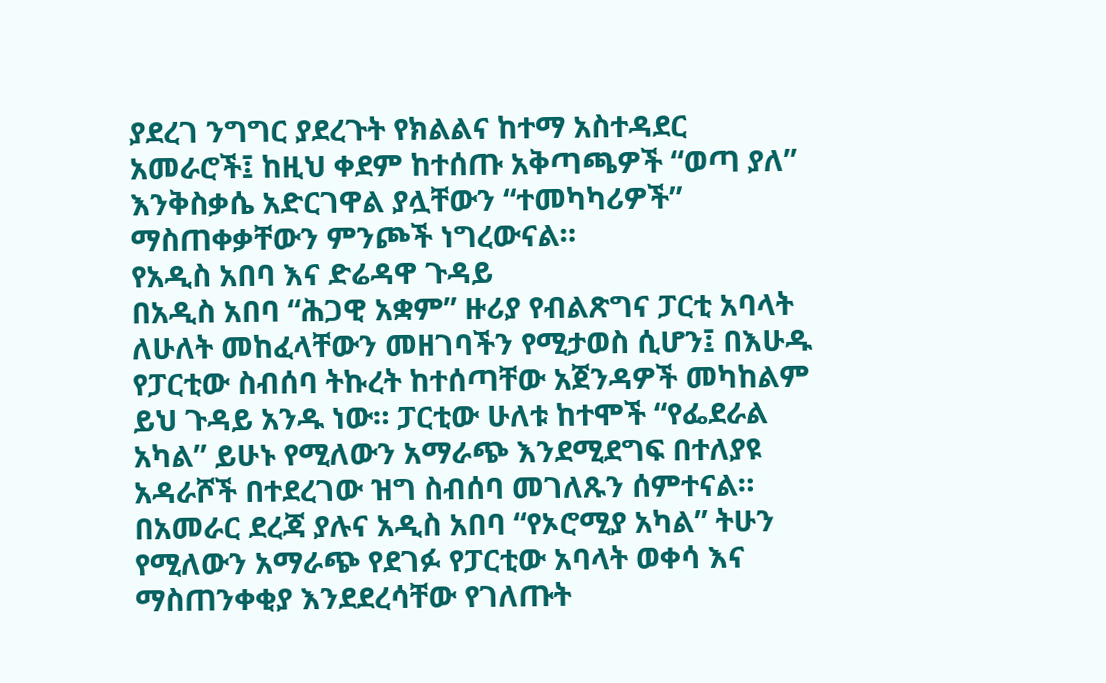ያደረገ ንግግር ያደረጉት የክልልና ከተማ አስተዳደር አመራሮች፤ ከዚህ ቀደም ከተሰጡ አቅጣጫዎች “ወጣ ያለ” እንቅስቃሴ አድርገዋል ያሏቸውን “ተመካካሪዎች” ማስጠቀቃቸውን ምንጮች ነግረውናል።
የአዲስ አበባ እና ድሬዳዋ ጉዳይ
በአዲስ አበባ “ሕጋዊ አቋም” ዙሪያ የብልጽግና ፓርቲ አባላት ለሁለት መከፈላቸውን መዘገባችን የሚታወስ ሲሆን፤ በእሁዱ የፓርቲው ስብሰባ ትኩረት ከተሰጣቸው አጀንዳዎች መካከልም ይህ ጉዳይ አንዱ ነው። ፓርቲው ሁለቱ ከተሞች “የፌደራል አካል” ይሁኑ የሚለውን አማራጭ እንደሚደግፍ በተለያዩ አዳራሾች በተደረገው ዝግ ስብሰባ መገለጹን ሰምተናል። በአመራር ደረጃ ያሉና አዲስ አበባ “የኦሮሚያ አካል” ትሁን የሚለውን አማራጭ የደገፉ የፓርቲው አባላት ወቀሳ እና ማስጠንቀቂያ እንደደረሳቸው የገለጡት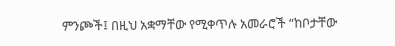ምንጮች፤ በዚህ አቋማቸው የሚቀጥሉ አመራሮች “ከቦታቸው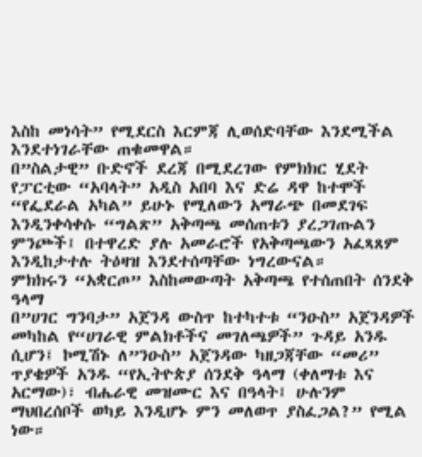እስከ መነሳት” የሚደርስ እርምጃ ሊወሰድባቸው እንደሚችል እንደተነገራቸው ጠቁመዋል።
በ”ስልታዊ” ቡድኖች ደረጃ በሚደረገው የምክክር ሂደት የፓርቲው “አባላት” አዲስ አበባ እና ድሬ ዳዋ ከተሞች “የፌደራል አካል” ይሁኑ የሚለውን አማራጭ በመደገፍ እንዲንቀሳቀሱ “ግልጽ” አቅጣጫ መሰጠቱን ያረጋገጡልን ምንጮች፤ በተዋረድ ያሉ አመራሮች የአቅጣጫውን አፈጻጸም እንዲከታተሉ ትዕዛዝ እንደተሰጣቸው ነግረውናል።
ምክክሩን “አቋርጦ” እስከመውጣት አቅጣጫ የተሰጠበት ሰንደቅ ዓላማ
በ”ሀገር ግንባታ” አጀንዳ ውስጥ ከተካተቱ “ንዑስ” አጀንዳዎች መካከል የ“ሀገራዊ ምልክቶችና መገለጫዎች” ጉዳይ አንዱ ሲሆን፤ ኮሚሽኑ ለ”ንዑስ” አጀንዳው ካዘጋጃቸው “መሪ” ጥያቄዎች አንዱ “የኢትዮጵያ ሰንደቅ ዓላማ (ቀለማቱ እና አርማው)፣ ብሔራዊ መዝሙር እና በዓላት፤ ሁሉንም ማህበረሰቦች ወካይ እንዲሆኑ ምን መለወጥ ያስፈጋል?” የሚል ነው።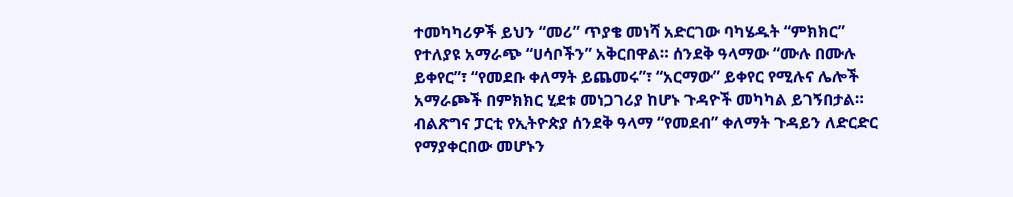ተመካካሪዎች ይህን “መሪ” ጥያቄ መነሻ አድርገው ባካሄዱት “ምክክር” የተለያዩ አማራጭ “ሀሳቦችን” አቅርበዋል። ሰንደቅ ዓላማው “ሙሉ በሙሉ ይቀየር”፣ “የመደቡ ቀለማት ይጨመሩ”፣ “አርማው” ይቀየር የሚሉና ሌሎች አማራጮች በምክክር ሂደቱ መነጋገሪያ ከሆኑ ጉዳዮች መካካል ይገኝበታል።
ብልጽግና ፓርቲ የኢትዮጵያ ሰንደቅ ዓላማ “የመደብ” ቀለማት ጉዳይን ለድርድር የማያቀርበው መሆኑን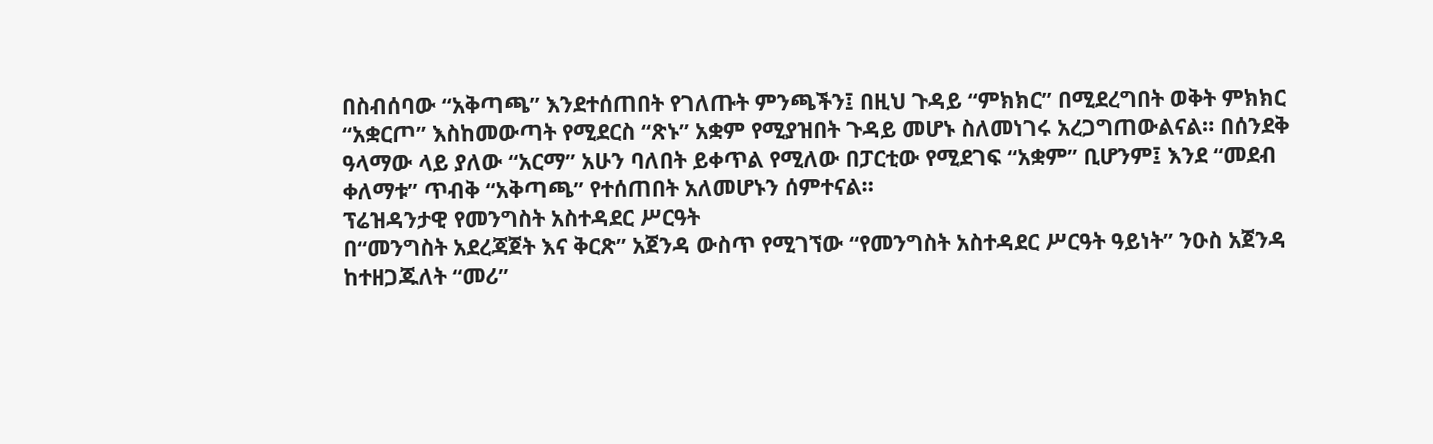በስብሰባው “አቅጣጫ” እንደተሰጠበት የገለጡት ምንጫችን፤ በዚህ ጉዳይ “ምክክር” በሚደረግበት ወቅት ምክክር “አቋርጦ” እስከመውጣት የሚደርስ “ጽኑ” አቋም የሚያዝበት ጉዳይ መሆኑ ስለመነገሩ አረጋግጠውልናል። በሰንደቅ ዓላማው ላይ ያለው “አርማ” አሁን ባለበት ይቀጥል የሚለው በፓርቲው የሚደገፍ “አቋም” ቢሆንም፤ እንደ “መደብ ቀለማቱ” ጥብቅ “አቅጣጫ” የተሰጠበት አለመሆኑን ሰምተናል።
ፕሬዝዳንታዊ የመንግስት አስተዳደር ሥርዓት
በ“መንግስት አደረጃጀት እና ቅርጽ” አጀንዳ ውስጥ የሚገኘው “የመንግስት አስተዳደር ሥርዓት ዓይነት” ንዑስ አጀንዳ ከተዘጋጁለት “መሪ”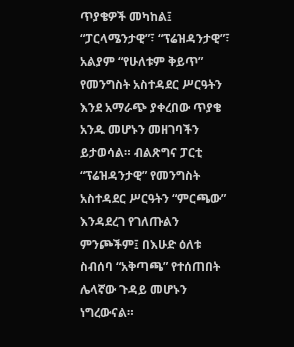ጥያቄዎች መካከል፤ “ፓርላሜንታዊ”፣ “ፕሬዝዳንታዊ”፣ አልያም “የሁለቱም ቅይጥ” የመንግስት አስተዳደር ሥርዓትን እንደ አማራጭ ያቀረበው ጥያቄ አንዱ መሆኑን መዘገባችን ይታወሳል። ብልጽግና ፓርቲ “ፕሬዝዳንታዊ” የመንግስት አስተዳደር ሥርዓትን “ምርጫው” እንዳደረገ የገለጡልን ምንጮችም፤ በእሁድ ዕለቱ ስብሰባ “አቅጣጫ” የተሰጠበት ሌላኛው ጉዳይ መሆኑን ነግረውናል።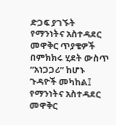ድጋፍ ያገኙት የማንነትና አስተዳደር መዋቅር ጥያቄዎች
በምክክሩ ሂደት ውስጥ “አነጋጋሪ” ከሆኑ ጉዳዮች መካከል፤ የማንነትና አስተዳደር መዋቅር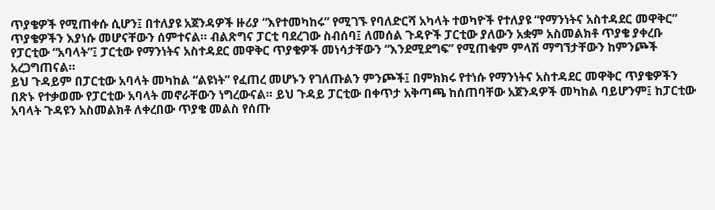ጥያቄዎች የሚጠቀሱ ሲሆን፤ በተለያዩ አጀንዳዎች ዙሪያ “እየተመካከሩ” የሚገኙ የባለድርሻ አካላት ተወካዮች የተለያዩ “የማንነትና አስተዳደር መዋቅር” ጥያቄዎችን እያነሱ መሆናቸውን ሰምተናል። ብልጽግና ፓርቲ ባደረገው ስብሰባ፤ ለመሰል ጉዳዮች ፓርቲው ያለውን አቋም አስመልክቶ ጥያቄ ያቀረቡ የፓርቲው “አባላት”፤ ፓርቲው የማንነትና አስተዳደር መዋቅር ጥያቄዎች መነሳታቸውን “እንደሚደግፍ” የሚጠቁም ምላሽ ማግኘታቸውን ከምንጮች አረጋግጠናል።
ይህ ጉዳይም በፓርቲው አባላት መካከል “ልዩነት” የፈጠረ መሆኑን የገለጡልን ምንጮች፤ በምክክሩ የተነሱ የማንነትና አስተዳደር መዋቅር ጥያቄዎችን በጽኑ የተቃወሙ የፓርቲው አባላት መኖራቸውን ነግረውናል። ይህ ጉዳይ ፓርቲው በቀጥታ አቅጣጫ ከሰጠባቸው አጀንዳዎች መካከል ባይሆንም፤ ከፓርቲው አባላት ጉዳዩን አስመልክቶ ለቀረበው ጥያቄ መልስ የሰጡ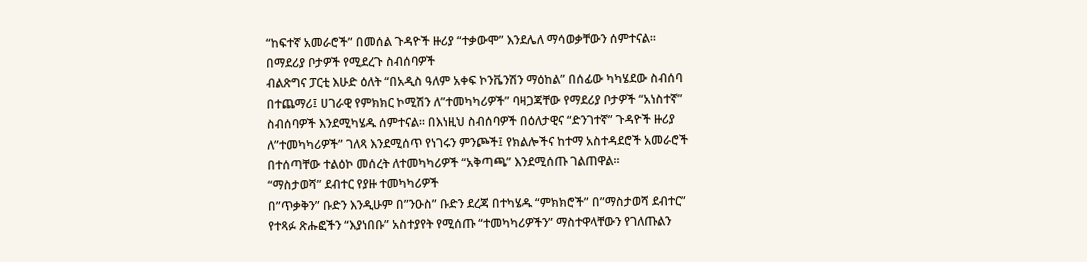“ከፍተኛ አመራሮች” በመሰል ጉዳዮች ዙሪያ “ተቃውሞ” እንደሌለ ማሳወቃቸውን ሰምተናል።
በማደሪያ ቦታዎች የሚደረጉ ስብሰባዎች
ብልጽግና ፓርቲ እሁድ ዕለት “በአዲስ ዓለም አቀፍ ኮንቬንሽን ማዕከል” በሰፊው ካካሄደው ስብሰባ በተጨማሪ፤ ሀገራዊ የምክክር ኮሚሽን ለ”ተመካካሪዎች” ባዛጋጃቸው የማደሪያ ቦታዎች “አነስተኛ” ስብሰባዎች እንደሚካሄዱ ሰምተናል። በእነዚህ ስብሰባዎች በዕለታዊና “ድንገተኛ” ጉዳዮች ዙሪያ ለ”ተመካካሪዎች” ገለጻ እንደሚሰጥ የነገሩን ምንጮች፤ የክልሎችና ከተማ አስተዳደሮች አመራሮች በተሰጣቸው ተልዕኮ መሰረት ለተመካካሪዎች “አቅጣጫ” እንደሚሰጡ ገልጠዋል።
“ማስታወሻ” ደብተር የያዙ ተመካካሪዎች
በ”ጥቃቅን” ቡድን እንዲሁም በ”ንዑስ” ቡድን ደረጃ በተካሄዱ “ምክክሮች” በ”ማስታወሻ ደብተር” የተጻፉ ጽሑፎችን “እያነበቡ” አስተያየት የሚሰጡ “ተመካካሪዎችን” ማስተዋላቸውን የገለጡልን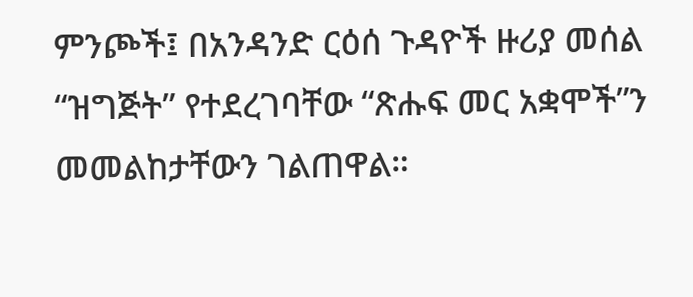ምንጮች፤ በአንዳንድ ርዕሰ ጉዳዮች ዙሪያ መሰል “ዝግጅት” የተደረገባቸው “ጽሑፍ መር አቋሞች”ን መመልከታቸውን ገልጠዋል።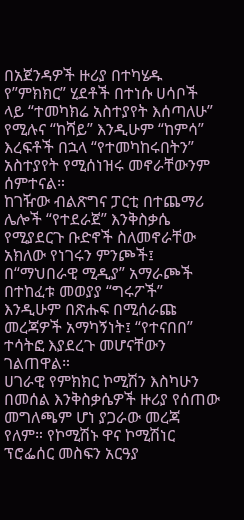በአጀንዳዎች ዙሪያ በተካሄዱ የ”ምክክር” ሂደቶች በተነሱ ሀሳቦች ላይ “ተመካክሬ አስተያየት እሰጣለሁ” የሚሉና “ከሻይ” እንዲሁም “ከምሳ” እረፍቶች በኋላ “የተመካከሩበትን” አስተያየት የሚሰነዝሩ መኖራቸውንም ሰምተናል።
ከገዥው ብልጽግና ፓርቲ በተጨማሪ ሌሎች “የተደራጀ” እንቅስቃሴ የሚያደርጉ ቡድኖች ስለመኖራቸው አክለው የነገሩን ምንጮች፤ በ“ማህበራዊ ሚዲያ” አማራጮች በተከፈቱ መወያያ “ግሩፖች” እንዲሁም በጽሑፍ በሚሰራጩ መረጃዎች አማካኝነት፤ “የተናበበ” ተሳትፎ እያደረጉ መሆናቸውን ገልጠዋል።
ሀገራዊ የምክክር ኮሚሽን እስካሁን በመሰል እንቅስቃሴዎች ዙሪያ የሰጠው መግለጫም ሆነ ያጋራው መረጃ የለም። የኮሚሽኑ ዋና ኮሚሽነር ፕሮፌሰር መስፍን አርዓያ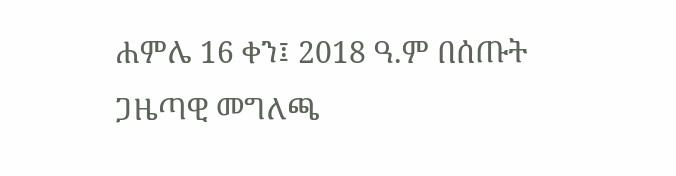ሐምሌ 16 ቀን፤ 2018 ዓ.ም በሰጡት ጋዜጣዊ መግለጫ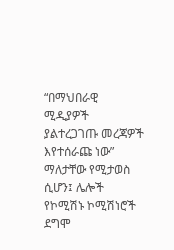“በማህበራዊ ሚዲያዎች ያልተረጋገጡ መረጃዎች እየተሰራጩ ነው” ማለታቸው የሚታወስ ሲሆን፤ ሌሎች የኮሚሽኑ ኮሚሽነሮች ደግሞ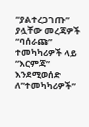“ያልተረጋገጡ” ያሏቸው መረጃዎች “ባሰራጩ” ተመካካሪዎች ላይ “እርምጃ” እንደሚወሰድ ለ”ተመካካሪዎች”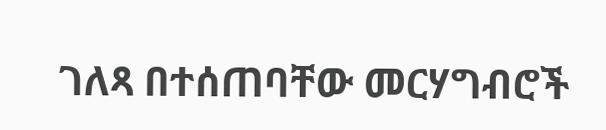ገለጻ በተሰጠባቸው መርሃግብሮች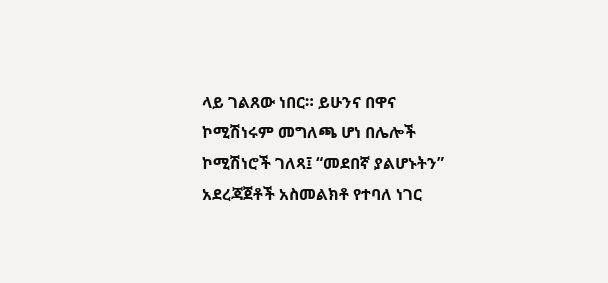ላይ ገልጸው ነበር። ይሁንና በዋና ኮሚሽነሩም መግለጫ ሆነ በሌሎች ኮሚሽነሮች ገለጻ፤ “መደበኛ ያልሆኑትን” አደረጃጀቶች አስመልክቶ የተባለ ነገር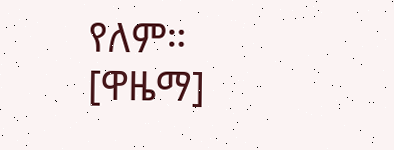የለም። [ዋዜማ]